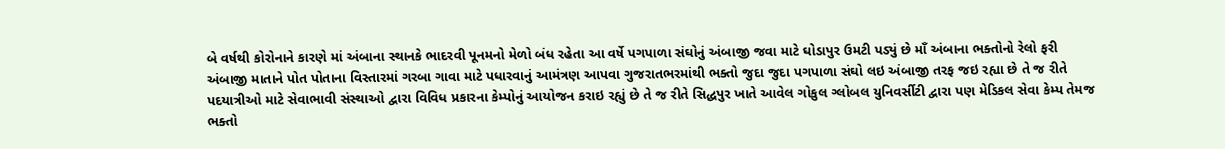બે વર્ષથી કોરોનાને કારણે માં અંબાના સ્થાનકે ભાદરવી પૂનમનો મેળો બંધ રહેતા આ વર્ષે પગપાળા સંઘોનું અંબાજી જવા માટે ઘોડાપુર ઉમટી પડ્યું છે માઁ અંબાના ભક્તોનો રેલો ફરી અંબાજી માતાને પોત પોતાના વિસ્તારમાં ગરબા ગાવા માટે પધારવાનું આમંત્રણ આપવા ગુજરાતભરમાંથી ભક્તો જુદા જુદા પગપાળા સંઘો લઇ અંબાજી તરફ જઇ રહ્યા છે તે જ રીતે પદયાત્રીઓ માટે સેવાભાવી સંસ્થાઓ દ્વારા વિવિધ પ્રકારના કેમ્પોનું આયોજન કરાઇ રહ્યું છે તે જ રીતે સિદ્ધપુર ખાતે આવેલ ગોકુલ ગ્લોબલ યુનિવર્સીટી દ્વારા પણ મેડિકલ સેવા કેમ્પ તેમજ ભક્તો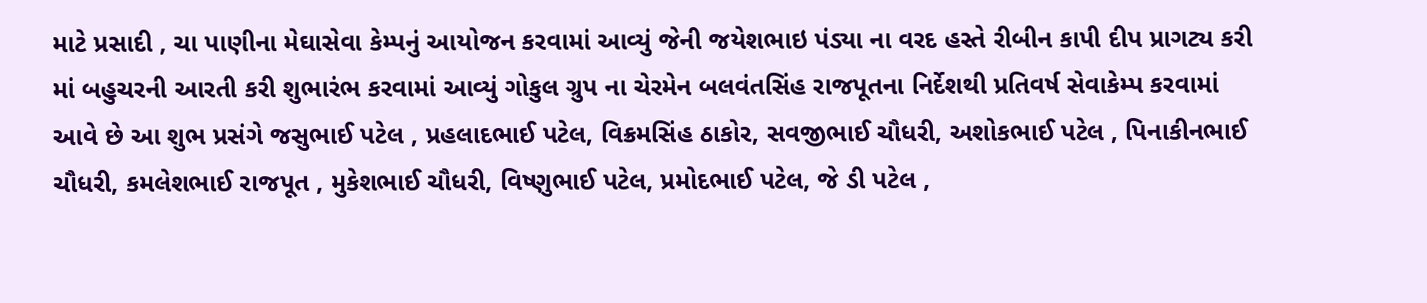માટે પ્રસાદી , ચા પાણીના મેઘાસેવા કેમ્પનું આયોજન કરવામાં આવ્યું જેની જયેશભાઇ પંડ્યા ના વરદ હસ્તે રીબીન કાપી દીપ પ્રાગટ્ય કરી માં બહુચરની આરતી કરી શુભારંભ કરવામાં આવ્યું ગોકુલ ગ્રુપ ના ચેરમેન બલવંતસિંહ રાજપૂતના નિર્દેશથી પ્રતિવર્ષ સેવાકેમ્પ કરવામાં આવે છે આ શુભ પ્રસંગે જસુભાઈ પટેલ , પ્રહલાદભાઈ પટેલ, વિક્રમસિંહ ઠાકોર, સવજીભાઈ ચૌધરી, અશોકભાઈ પટેલ , પિનાકીનભાઈ ચૌધરી, કમલેશભાઈ રાજપૂત , મુકેશભાઈ ચૌધરી, વિષ્ણુભાઈ પટેલ, પ્રમોદભાઈ પટેલ, જે ડી પટેલ ,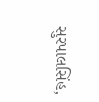સુરપાલસિંહ,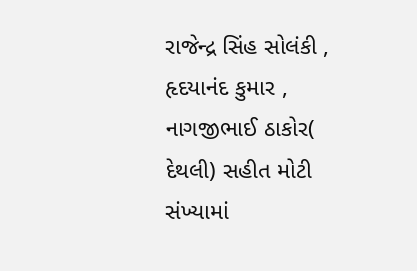રાજેન્દ્ર સિંહ સોલંકી , હૃદયાનંદ કુમાર , નાગજીભાઈ ઠાકોર( દેથલી) સહીત મોટી સંખ્યામાં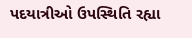પદયાત્રીઓ ઉપસ્થિતિ રહ્યા